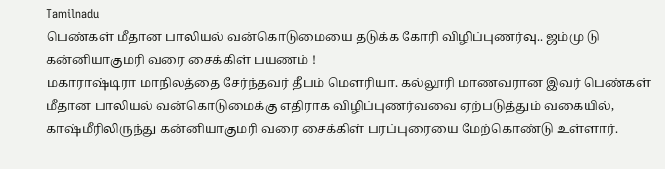Tamilnadu
பெண்கள் மீதான பாலியல் வன்கொடுமையை தடுக்க கோரி விழிப்புணர்வு.. ஜம்மு டு கன்னியாகுமரி வரை சைக்கிள் பயணம் !
மகாராஷ்டிரா மாநிலத்தை சேர்ந்தவர் தீபம் மௌரியா. கல்லூரி மாணவரான இவர் பெண்கள் மீதான பாலியல் வன்கொடுமைக்கு எதிராக விழிப்புணர்வவை ஏற்படுத்தும் வகையில், காஷ்மீரிலிருந்து கன்னியாகுமரி வரை சைக்கிள் பரப்புரையை மேற்கொண்டு உள்ளார்.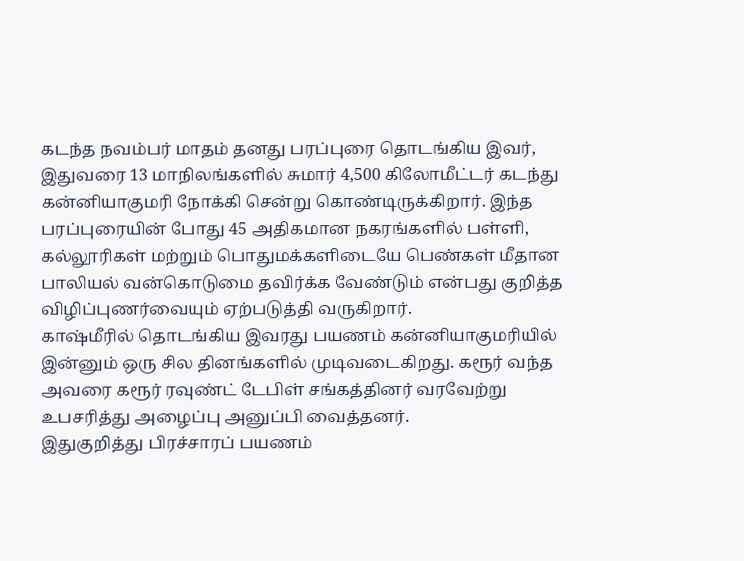கடந்த நவம்பர் மாதம் தனது பரப்புரை தொடங்கிய இவர், இதுவரை 13 மாநிலங்களில் சுமார் 4,500 கிலோமீட்டர் கடந்து கன்னியாகுமரி நோக்கி சென்று கொண்டிருக்கிறார். இந்த பரப்புரையின் போது 45 அதிகமான நகரங்களில் பள்ளி, கல்லூரிகள் மற்றும் பொதுமக்களிடையே பெண்கள் மீதான பாலியல் வன்கொடுமை தவிர்க்க வேண்டும் என்பது குறித்த விழிப்புணர்வையும் ஏற்படுத்தி வருகிறார்.
காஷ்மீரில் தொடங்கிய இவரது பயணம் கன்னியாகுமரியில் இன்னும் ஒரு சில தினங்களில் முடிவடைகிறது. கரூர் வந்த அவரை கரூர் ரவுண்ட் டேபிள் சங்கத்தினர் வரவேற்று உபசரித்து அழைப்பு அனுப்பி வைத்தனர்.
இதுகுறித்து பிரச்சாரப் பயணம்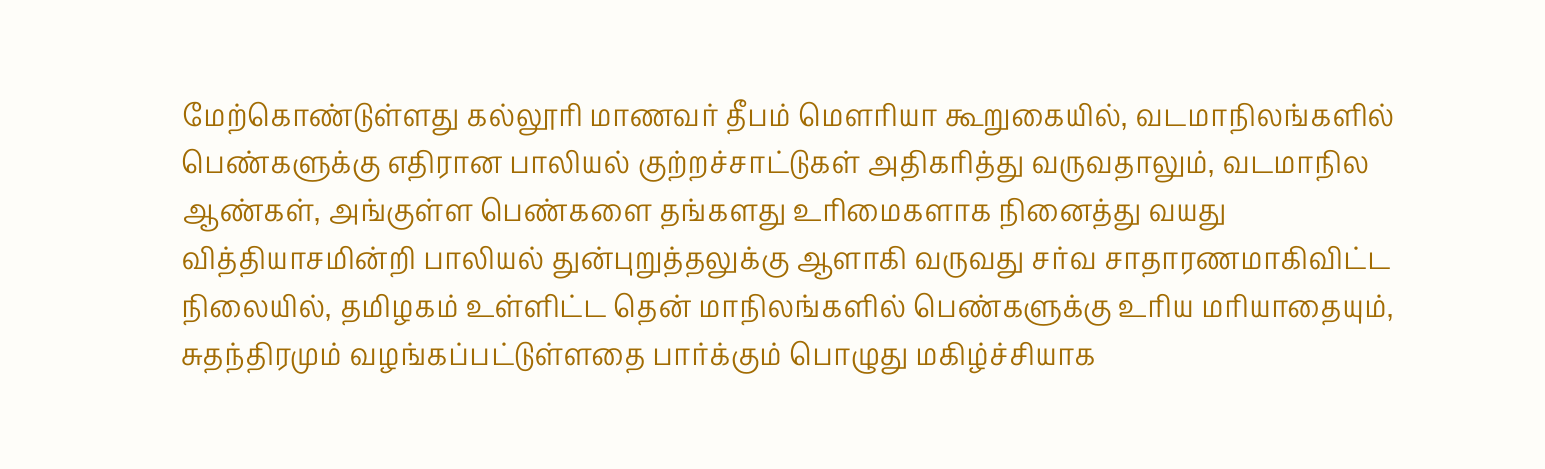மேற்கொண்டுள்ளது கல்லூரி மாணவர் தீபம் மௌரியா கூறுகையில், வடமாநிலங்களில் பெண்களுக்கு எதிரான பாலியல் குற்றச்சாட்டுகள் அதிகரித்து வருவதாலும், வடமாநில ஆண்கள், அங்குள்ள பெண்களை தங்களது உரிமைகளாக நினைத்து வயது வித்தியாசமின்றி பாலியல் துன்புறுத்தலுக்கு ஆளாகி வருவது சர்வ சாதாரணமாகிவிட்ட நிலையில், தமிழகம் உள்ளிட்ட தென் மாநிலங்களில் பெண்களுக்கு உரிய மரியாதையும், சுதந்திரமும் வழங்கப்பட்டுள்ளதை பார்க்கும் பொழுது மகிழ்ச்சியாக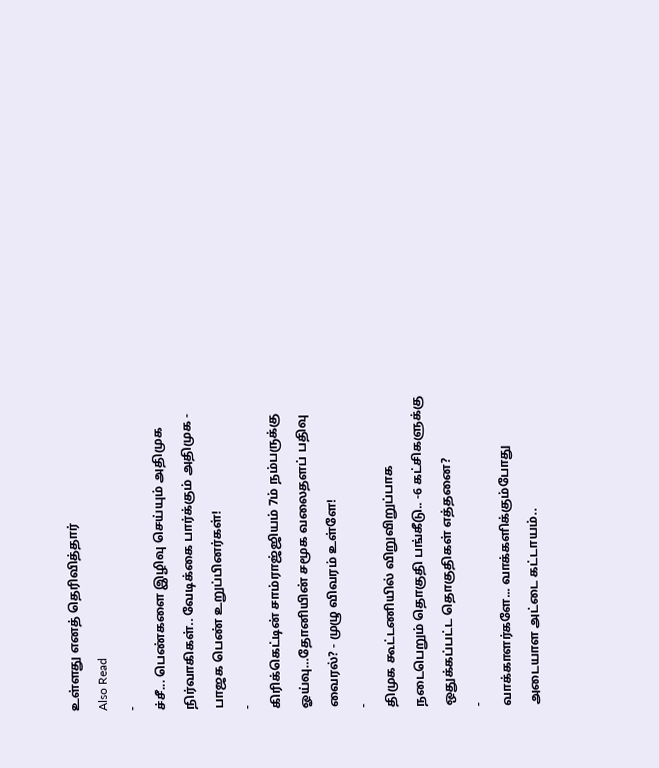உள்ளது எனத் தெரிவித்தார்
Also Read
-
ச்சீ... பெண்களை இழிவு செய்யும் அதிமுக நிர்வாகிகள்.. வேடிக்கை பார்க்கும் அதிமுக - பாஜக பெண் உறுப்பினர்கள்!
-
கிரிக்கெட்டின் சாம்ராஜ்ஜியம் 7ம் நம்பருக்கு ஓய்வு…தோனியின் சமூக வலைதளப் பதிவு வைரல்? - முழு விவரம் உள்ளே!
-
திமுக கூட்டணியில் விறுவிறுப்பாக நடைபெறும் தொகுதி பங்கீடு.. -6 கட்சிகளுக்கு ஒதுக்கப்பட்ட தொகுதிகள் எத்தனை?
-
வாக்காளர்களே... வாக்களிக்கும்போது அடையாள அட்டை கட்டாயம்..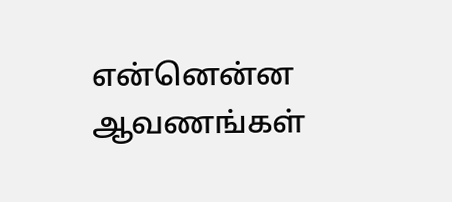என்னென்ன ஆவணங்கள்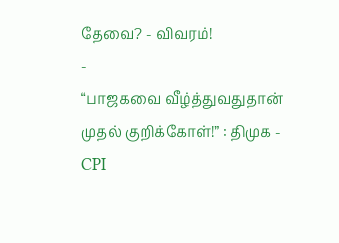தேவை? - விவரம்!
-
“பாஜகவை வீழ்த்துவதுதான் முதல் குறிக்கோள்!” : திமுக - CPI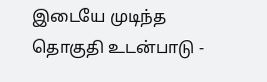இடையே முடிந்த தொகுதி உடன்பாடு -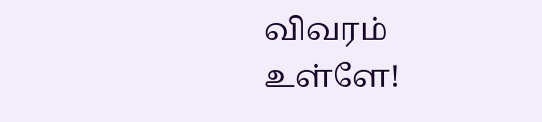விவரம் உள்ளே!